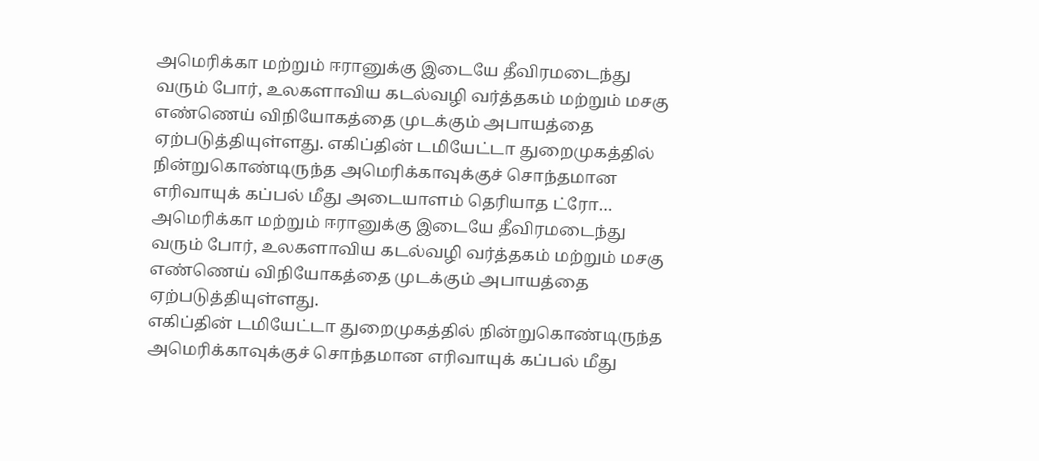அமெரிக்கா மற்றும் ஈரானுக்கு இடையே தீவிரமடைந்து வரும் போர், உலகளாவிய கடல்வழி வர்த்தகம் மற்றும் மசகு எண்ணெய் விநியோகத்தை முடக்கும் அபாயத்தை ஏற்படுத்தியுள்ளது. எகிப்தின் டமியேட்டா துறைமுகத்தில் நின்றுகொண்டிருந்த அமெரிக்காவுக்குச் சொந்தமான எரிவாயுக் கப்பல் மீது அடையாளம் தெரியாத ட்ரோ…
அமெரிக்கா மற்றும் ஈரானுக்கு இடையே தீவிரமடைந்து வரும் போர், உலகளாவிய கடல்வழி வர்த்தகம் மற்றும் மசகு எண்ணெய் விநியோகத்தை முடக்கும் அபாயத்தை ஏற்படுத்தியுள்ளது.
எகிப்தின் டமியேட்டா துறைமுகத்தில் நின்றுகொண்டிருந்த அமெரிக்காவுக்குச் சொந்தமான எரிவாயுக் கப்பல் மீது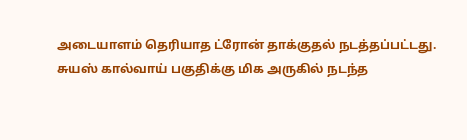அடையாளம் தெரியாத ட்ரோன் தாக்குதல் நடத்தப்பட்டது.
சுயஸ் கால்வாய் பகுதிக்கு மிக அருகில் நடந்த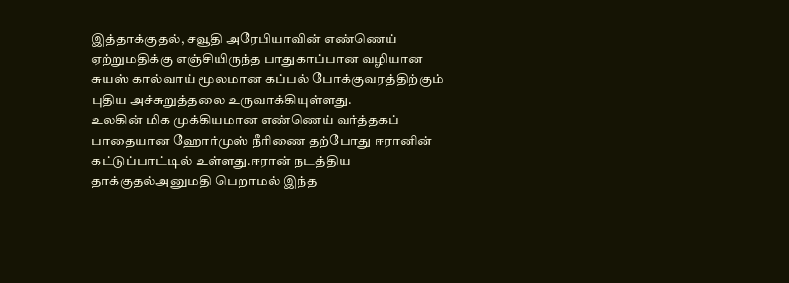இத்தாக்குதல், சவூதி அரேபியாவின் எண்ணெய் ஏற்றுமதிக்கு எஞ்சியிருந்த பாதுகாப்பான வழியான சுயஸ் கால்வாய் மூலமான கப்பல் போக்குவரத்திற்கும் புதிய அச்சுறுத்தலை உருவாக்கியுள்ளது.
உலகின் மிக முக்கியமான எண்ணெய் வர்த்தகப் பாதையான ஹோர்முஸ் நீரிணை தற்போது ஈரானின் கட்டுப்பாட்டில் உள்ளது.ஈரான் நடத்திய தாக்குதல்அனுமதி பெறாமல் இந்த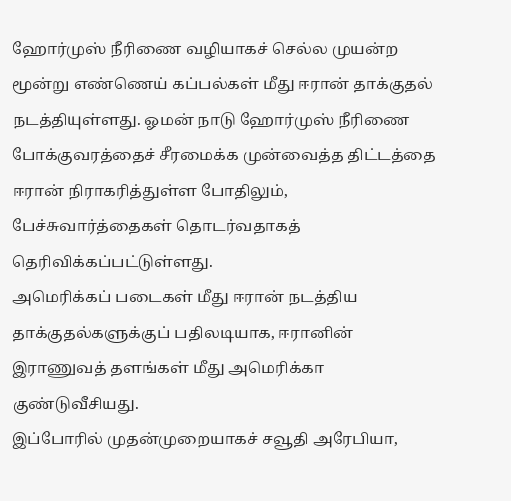ஹோர்முஸ் நீரிணை வழியாகச் செல்ல முயன்ற மூன்று எண்ணெய் கப்பல்கள் மீது ஈரான் தாக்குதல் நடத்தியுள்ளது. ஓமன் நாடு ஹோர்முஸ் நீரிணை போக்குவரத்தைச் சீரமைக்க முன்வைத்த திட்டத்தை ஈரான் நிராகரித்துள்ள போதிலும், பேச்சுவார்த்தைகள் தொடர்வதாகத் தெரிவிக்கப்பட்டுள்ளது.
அமெரிக்கப் படைகள் மீது ஈரான் நடத்திய தாக்குதல்களுக்குப் பதிலடியாக, ஈரானின் இராணுவத் தளங்கள் மீது அமெரிக்கா குண்டுவீசியது.
இப்போரில் முதன்முறையாகச் சவூதி அரேபியா,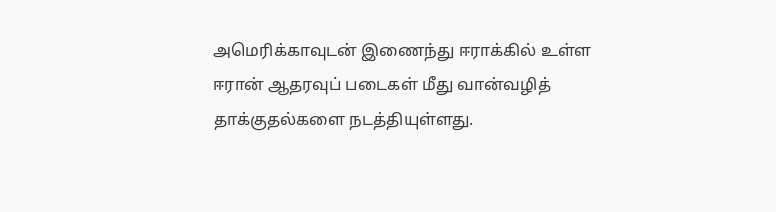அமெரிக்காவுடன் இணைந்து ஈராக்கில் உள்ள ஈரான் ஆதரவுப் படைகள் மீது வான்வழித் தாக்குதல்களை நடத்தியுள்ளது.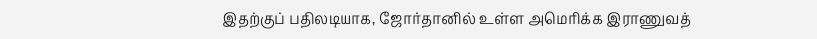இதற்குப் பதிலடியாக, ஜோர்தானில் உள்ள அமெரிக்க இராணுவத்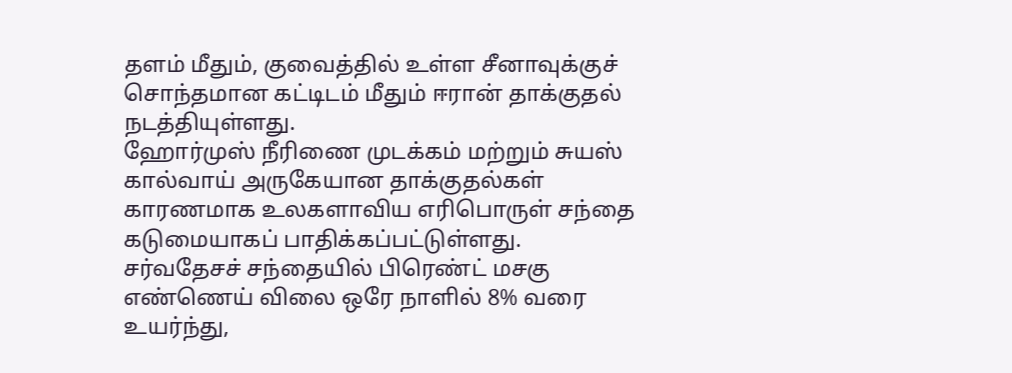தளம் மீதும், குவைத்தில் உள்ள சீனாவுக்குச் சொந்தமான கட்டிடம் மீதும் ஈரான் தாக்குதல் நடத்தியுள்ளது.
ஹோர்முஸ் நீரிணை முடக்கம் மற்றும் சுயஸ் கால்வாய் அருகேயான தாக்குதல்கள் காரணமாக உலகளாவிய எரிபொருள் சந்தை கடுமையாகப் பாதிக்கப்பட்டுள்ளது.
சர்வதேசச் சந்தையில் பிரெண்ட் மசகு எண்ணெய் விலை ஒரே நாளில் 8% வரை உயர்ந்து,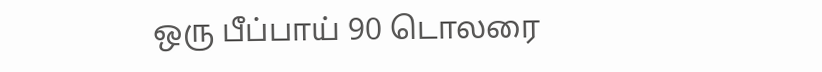ஒரு பீப்பாய் 90 டொலரை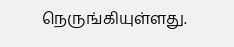நெருங்கியுள்ளது.